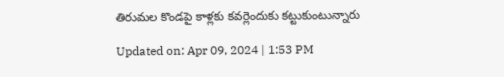తిరుమల కొండపై కాళ్లకు కవర్లెందుకు కట్టుకుంటున్నారు

Updated on: Apr 09, 2024 | 1:53 PM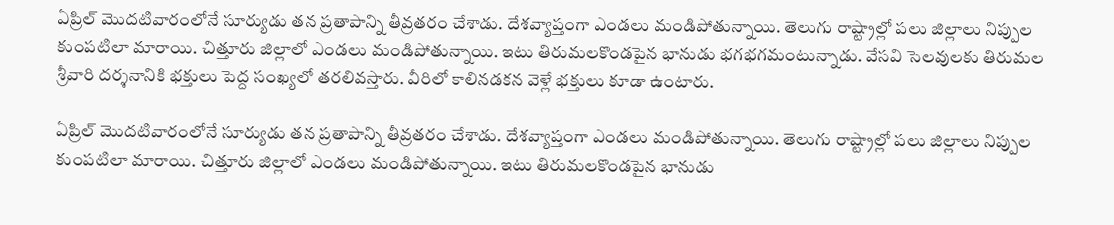ఏప్రిల్‌ మొదటివారంలోనే సూర్యుడు తన ప్రతాపాన్ని తీవ్రతరం చేశాడు. దేశవ్యాప్తంగా ఎండలు మండిపోతున్నాయి. తెలుగు రాష్ట్రాల్లో పలు జిల్లాలు నిప్పుల కుంపటిలా మారాయి. చిత్తూరు జిల్లాలో ఎండలు మండిపోతున్నాయి. ఇటు తిరుమలకొండపైన భానుడు భగభగమంటున్నాడు. వేసవి సెలవులకు తిరుమల శ్రీవారి దర్శనానికి భక్తులు పెద్ద సంఖ్యలో తరలివస్తారు. వీరిలో కాలినడకన వెళ్లే భక్తులు కూడా ఉంటారు.

ఏప్రిల్‌ మొదటివారంలోనే సూర్యుడు తన ప్రతాపాన్ని తీవ్రతరం చేశాడు. దేశవ్యాప్తంగా ఎండలు మండిపోతున్నాయి. తెలుగు రాష్ట్రాల్లో పలు జిల్లాలు నిప్పుల కుంపటిలా మారాయి. చిత్తూరు జిల్లాలో ఎండలు మండిపోతున్నాయి. ఇటు తిరుమలకొండపైన భానుడు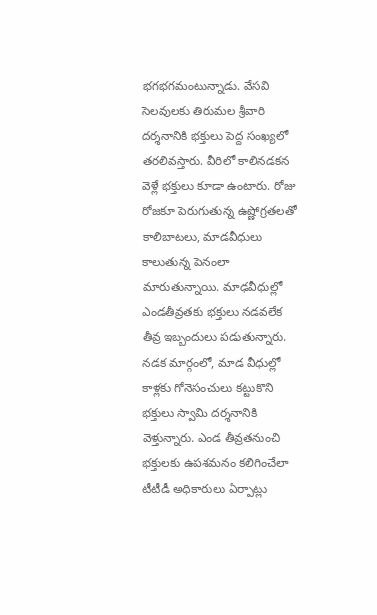భగభగమంటున్నాడు. వేసవి సెలవులకు తిరుమల శ్రీవారి దర్శనానికి భక్తులు పెద్ద సంఖ్యలో తరలివస్తారు. వీరిలో కాలినడకన వెళ్లే భక్తులు కూడా ఉంటారు. రోజు రోజకూ పెరుగుతున్న ఉష్ణోగ్రతలతో కాలిబాటలు, మాడవీధులు కాలుతున్న పెనంలా మారుతున్నాయి. మాఢవీధుల్లో ఎండతీవ్రతకు భక్తులు నడవలేక తీవ్ర ఇబ్బందులు పడుతున్నారు. నడక మార్గంలో, మాడ వీధుల్లో కాళ్లకు గోనెసంచులు కట్టుకొని భక్తులు స్వామి దర్శనానికి వెళ్తున్నారు. ఎండ తీవ్రతనుంచి భక్తులకు ఉపశమనం కలిగించేలా టీటీడీ అధికారులు ఏర్పాట్లు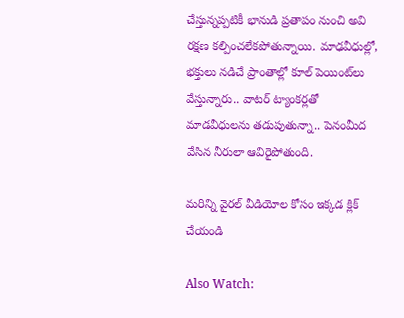చేస్తున్నప్పటికీ భానుడి ప్రతాపం నుంచి అవి రక్షణ కల్పించలేకపోతున్నాయి. మాఢవీధుల్లో, భక్తులు నడిచే ప్రాంతాల్లో కూల్‌ పెయింట్‌లు వేస్తున్నారు.. వాటర్‌ ట్యాంకర్లతో మాడవీధులను తడుపుతున్నా.. పెనంమీద వేసిన నీరులా ఆవిరైపోతుంది.

మరిన్ని వైరల్ వీడియోల కోసం ఇక్కడ క్లిక్ చేయండి

Also Watch: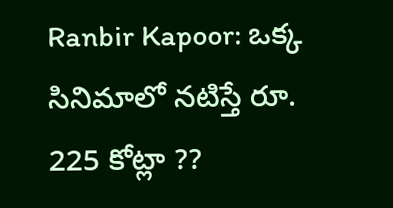Ranbir Kapoor: ఒక్క సినిమాలో నటిస్తే రూ. 225 కోట్లా ??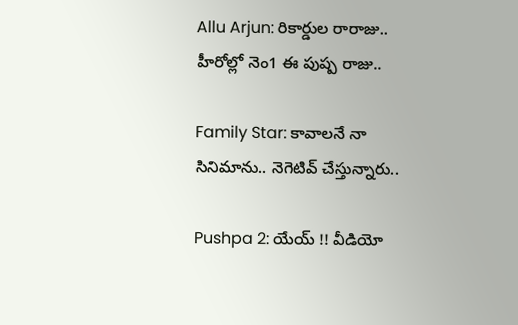Allu Arjun: రికార్డుల రారాజు.. హీరోల్లో నెం1 ఈ పుష్ప రాజు..

Family Star: కావాలనే నా సినిమాను.. నెగెటివ్ చేస్తున్నారు..

Pushpa 2: యేయ్‌ !! వీడియో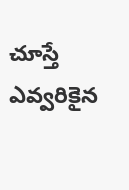చూస్తే ఎవ్వరికైన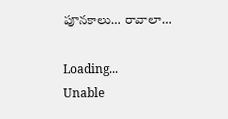పూనకాలు… రావాలా…

Loading...
Unable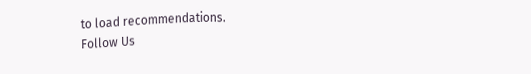to load recommendations.
Follow Us